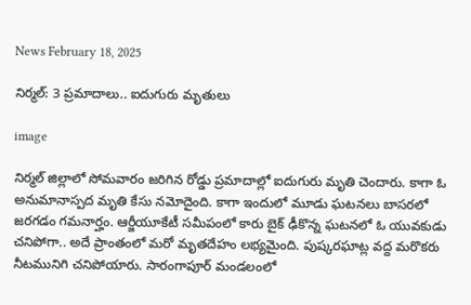News February 18, 2025

నిర్మల్: 3 ప్రమాదాలు.. ఐదుగురు మృతులు

image

నిర్మల్ జిల్లాలో సోమవారం జరిగిన రోడ్డు ప్రమాదాల్లో ఐదుగురు మృతి చెందారు. కాగా ఓ అనుమానాస్పద మృతి కేసు నమోదైంది. కాగా ఇందులో మూడు ఘటనలు బాసరలో జరగడం గమనార్హం. ఆర్జీయూకేటీ సమీపంలో కారు బైక్ ఢీకొన్న ఘటనలో ఓ యువకుడు చనిపోగా.. అదే ప్రాంతంలో మరో మృతదేహం లభ్యమైంది. పుష్కరఘాట్ల వద్ద మరొకరు నీటమునిగి చనిపోయారు. సారంగాపూర్ మండలంలో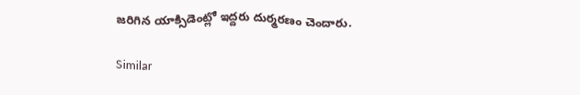జరిగిన యాక్సిడెంట్లో ఇద్దరు దుర్మరణం చెందారు.

Similar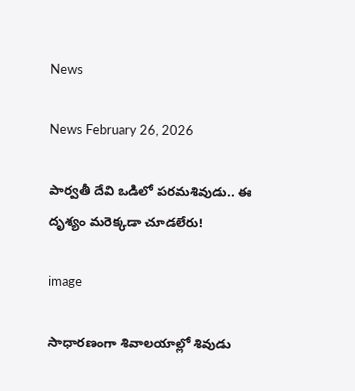News

News February 26, 2026

పార్వతీ దేవి ఒడిలో పరమశివుడు.. ఈ దృశ్యం మరెక్కడా చూడలేరు!

image

సాధారణంగా శివాలయాల్లో శివుడు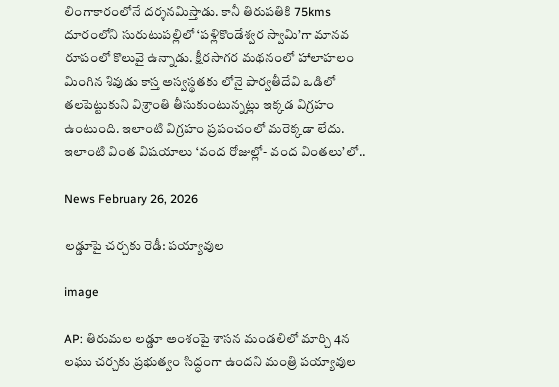లింగాకారంలోనే దర్శనమిస్తాడు. కానీ తిరుపతికి 75kms దూరంలోని సురుటుపల్లిలో ‘పళ్లికొండేశ్వర స్వామి’గా మానవ రూపంలో కొలువై ఉన్నాడు. క్షీరసాగర మథనంలో హాలాహలం మింగిన శివుడు కాస్త అస్వస్థతకు లోనై పార్వతీదేవి ఒడిలో తలపెట్టుకుని విశ్రాంతి తీసుకుంటున్నట్లు ఇక్కడ విగ్రహం ఉంటుంది. ఇలాంటి విగ్రహం ప్రపంచంలో మరెక్కడా లేదు. ఇలాంటి వింత విషయాలు ‘వంద రోజుల్లో- వంద వింతలు’లో..

News February 26, 2026

లడ్డూపై చర్చకు రెడీ: పయ్యావుల

image

AP: తిరుమల లడ్డూ అంశంపై శాసన మండలిలో మార్చి 4న లఘు చర్చకు ప్రభుత్వం సిద్ధంగా ఉందని మంత్రి పయ్యావుల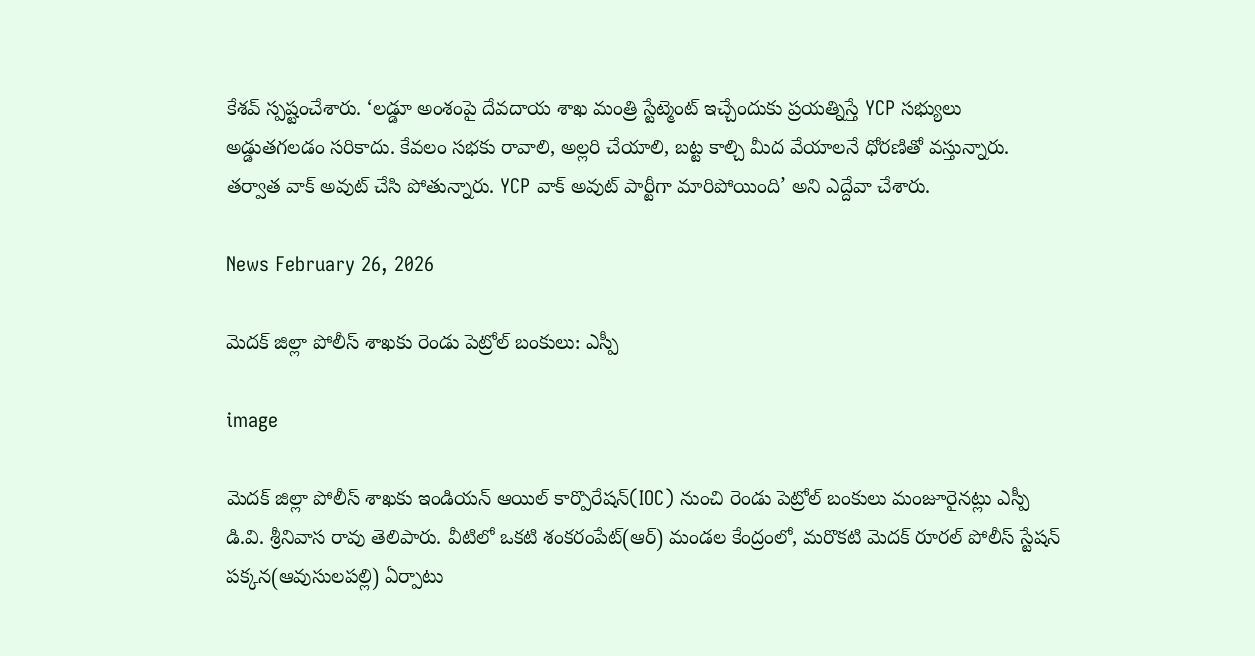కేశవ్ స్పష్టంచేశారు. ‘లడ్డూ అంశంపై దేవదాయ శాఖ మంత్రి స్టేట్మెంట్ ఇచ్చేందుకు ప్రయత్నిస్తే YCP సభ్యులు అడ్డుతగలడం సరికాదు. కేవలం సభకు రావాలి, అల్లరి చేయాలి, బట్ట కాల్చి మీద వేయాలనే ధోరణితో వస్తున్నారు. తర్వాత వాక్ అవుట్ చేసి పోతున్నారు. YCP వాక్ అవుట్ పార్టీగా మారిపోయింది’ అని ఎద్దేవా చేశారు.

News February 26, 2026

మెదక్ జిల్లా పోలీస్ శాఖకు రెండు పెట్రోల్ బంకులు: ఎస్పీ

image

మెదక్ జిల్లా పోలీస్ శాఖకు ఇండియన్ ఆయిల్ కార్పొరేషన్(IOC) నుంచి రెండు పెట్రోల్ బంకులు మంజూరైనట్లు ఎస్పీ డి.వి. శ్రీనివాస రావు తెలిపారు. వీటిలో ఒకటి శంకరంపేట్(ఆర్) మండల కేంద్రంలో, మరొకటి మెదక్ రూరల్ పోలీస్ స్టేషన్ పక్కన(ఆవుసులపల్లి) ఏర్పాటు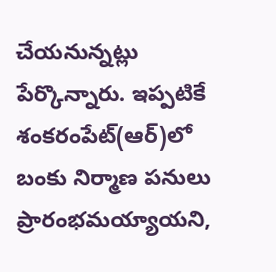చేయనున్నట్లు పేర్కొన్నారు. ఇప్పటికే శంకరంపేట్(ఆర్)లో బంకు నిర్మాణ పనులు ప్రారంభమయ్యాయని,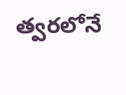త్వరలోనే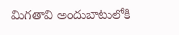మిగతావి అందుబాటులోకి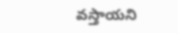వస్తాయని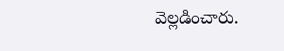వెల్లడించారు.